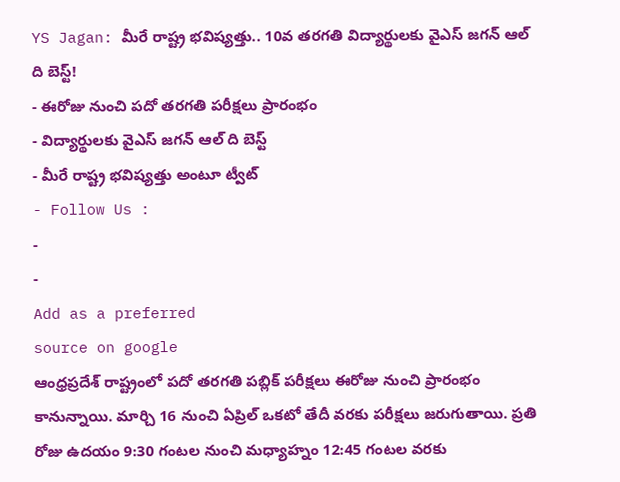YS Jagan: మీరే రాష్ట్ర భవిష్యత్తు.. 10వ తరగతి విద్యార్థులకు వైఎస్ జగన్ ఆల్ ది బెస్ట్!
- ఈరోజు నుంచి పదో తరగతి పరీక్షలు ప్రారంభం
- విద్యార్థులకు వైఎస్ జగన్ ఆల్ ది బెస్ట్
- మీరే రాష్ట్ర భవిష్యత్తు అంటూ ట్వీట్
- Follow Us :
-
-
Add as a preferred
source on google
ఆంధ్రప్రదేశ్ రాష్ట్రంలో పదో తరగతి పబ్లిక్ పరీక్షలు ఈరోజు నుంచి ప్రారంభం కానున్నాయి. మార్చి 16 నుంచి ఏప్రిల్ ఒకటో తేదీ వరకు పరీక్షలు జరుగుతాయి. ప్రతి రోజు ఉదయం 9:30 గంటల నుంచి మధ్యాహ్నం 12:45 గంటల వరకు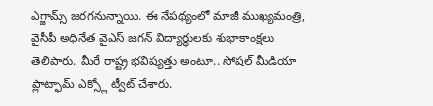ఎగ్జామ్స్ జరగనున్నాయి. ఈ నేపథ్యంలో మాజీ ముఖ్యమంత్రి, వైసీపీ అధినేత వైఎస్ జగన్ విద్యార్థులకు శుభాకాంక్షలు తెలిపారు. మీరే రాష్ట్ర భవిష్యత్తు అంటూ.. సోషల్ మీడియా ప్లాట్ఫామ్ ఎక్స్లో ట్వీట్ చేశారు.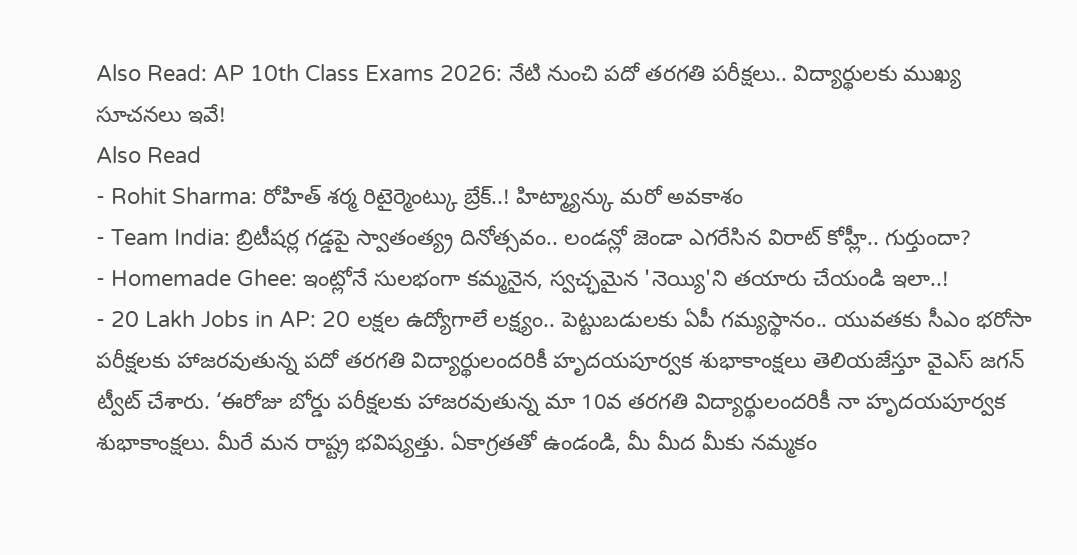Also Read: AP 10th Class Exams 2026: నేటి నుంచి పదో తరగతి పరీక్షలు.. విద్యార్థులకు ముఖ్య సూచనలు ఇవే!
Also Read
- Rohit Sharma: రోహిత్ శర్మ రిటైర్మెంట్కు బ్రేక్..! హిట్మ్యాన్కు మరో అవకాశం
- Team India: బ్రిటీషర్ల గడ్డపై స్వాతంత్య్ర దినోత్సవం.. లండన్లో జెండా ఎగరేసిన విరాట్ కోహ్లీ.. గుర్తుందా?
- Homemade Ghee: ఇంట్లోనే సులభంగా కమ్మనైన, స్వచ్ఛమైన 'నెయ్యి'ని తయారు చేయండి ఇలా..!
- 20 Lakh Jobs in AP: 20 లక్షల ఉద్యోగాలే లక్ష్యం.. పెట్టుబడులకు ఏపీ గమ్యస్థానం.. యువతకు సీఎం భరోసా
పరీక్షలకు హాజరవుతున్న పదో తరగతి విద్యార్థులందరికీ హృదయపూర్వక శుభాకాంక్షలు తెలియజేస్తూ వైఎస్ జగన్ ట్వీట్ చేశారు. ‘ఈరోజు బోర్డు పరీక్షలకు హాజరవుతున్న మా 10వ తరగతి విద్యార్థులందరికీ నా హృదయపూర్వక శుభాకాంక్షలు. మీరే మన రాష్ట్ర భవిష్యత్తు. ఏకాగ్రతతో ఉండండి, మీ మీద మీకు నమ్మకం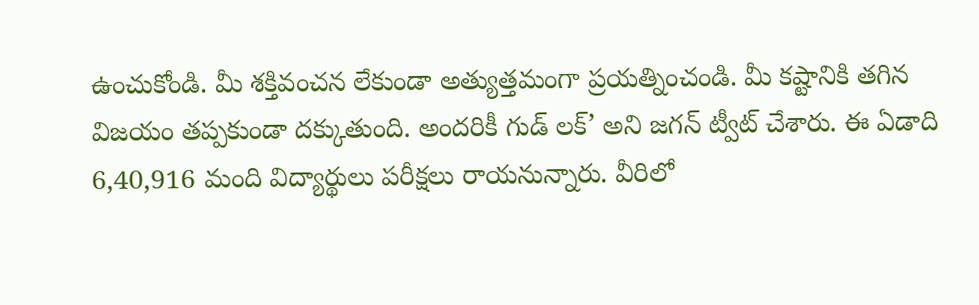ఉంచుకోండి. మీ శక్తివంచన లేకుండా అత్యుత్తమంగా ప్రయత్నించండి. మీ కష్టానికి తగిన విజయం తప్పకుండా దక్కుతుంది. అందరికీ గుడ్ లక్’ అని జగన్ ట్వీట్ చేశారు. ఈ ఏడాది 6,40,916 మంది విద్యార్థులు పరీక్షలు రాయనున్నారు. వీరిలో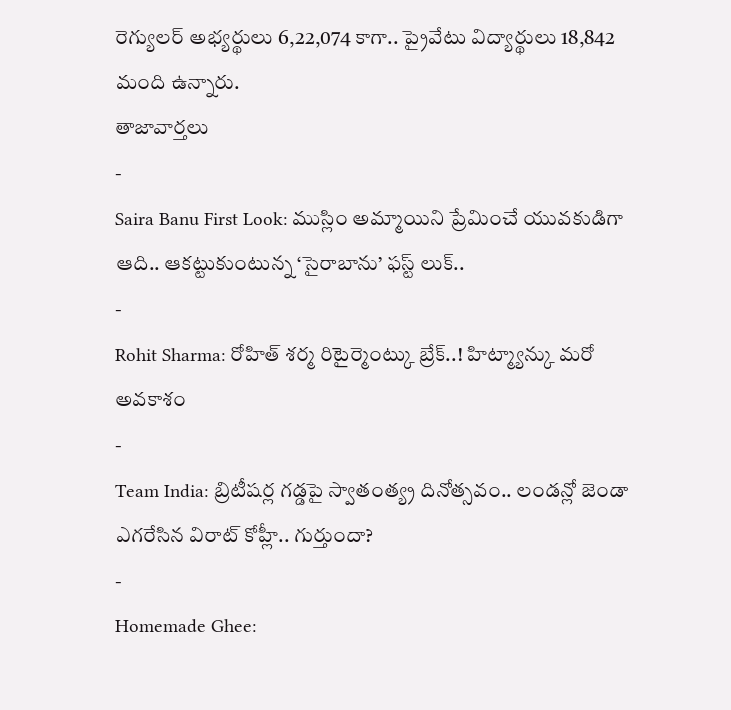రెగ్యులర్ అభ్యర్థులు 6,22,074 కాగా.. ప్రైవేటు విద్యార్థులు 18,842 మంది ఉన్నారు.
తాజావార్తలు
-
Saira Banu First Look: ముస్లిం అమ్మాయిని ప్రేమించే యువకుడిగా ఆది.. ఆకట్టుకుంటున్న ‘సైరాబాను’ ఫస్ట్ లుక్..
-
Rohit Sharma: రోహిత్ శర్మ రిటైర్మెంట్కు బ్రేక్..! హిట్మ్యాన్కు మరో అవకాశం
-
Team India: బ్రిటీషర్ల గడ్డపై స్వాతంత్య్ర దినోత్సవం.. లండన్లో జెండా ఎగరేసిన విరాట్ కోహ్లీ.. గుర్తుందా?
-
Homemade Ghee: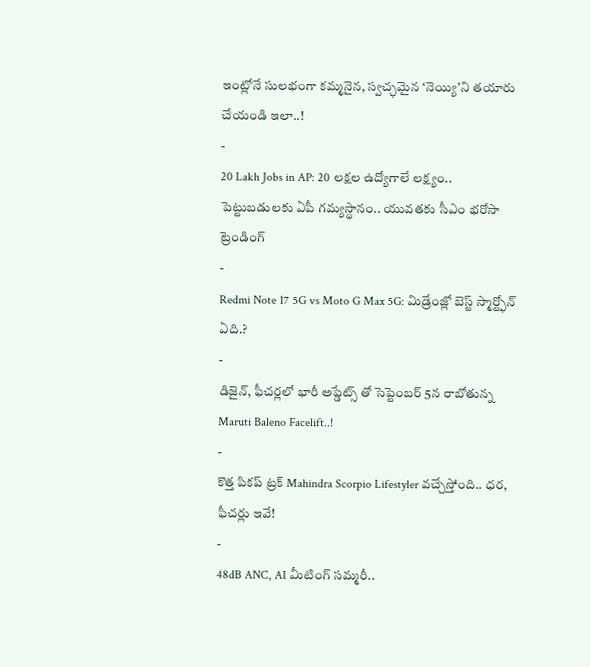ఇంట్లోనే సులభంగా కమ్మనైన, స్వచ్ఛమైన ‘నెయ్యి’ని తయారు చేయండి ఇలా..!
-
20 Lakh Jobs in AP: 20 లక్షల ఉద్యోగాలే లక్ష్యం.. పెట్టుబడులకు ఏపీ గమ్యస్థానం.. యువతకు సీఎం భరోసా
ట్రెండింగ్
-
Redmi Note 17 5G vs Moto G Max 5G: మిడ్రేంజ్లో బెస్ట్ స్మార్ట్ఫోన్ ఏది.?
-
డిజైన్, ఫీచర్లలో భారీ అప్డేట్స్ తో సెప్టెంబర్ 5న రాబోతున్న Maruti Baleno Facelift..!
-
కొత్త పికప్ ట్రక్ Mahindra Scorpio Lifestyler వచ్చేస్తోంది.. ధర, ఫీచర్లు ఇవే!
-
48dB ANC, AI మీటింగ్ సమ్మరీ..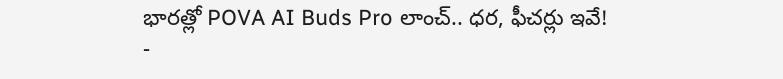భారత్లో POVA AI Buds Pro లాంచ్.. ధర, ఫీచర్లు ఇవే!
-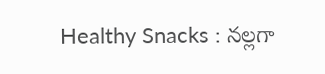Healthy Snacks : నల్లగా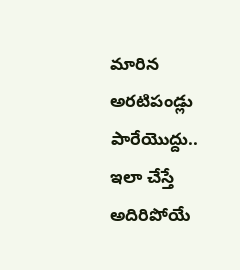మారిన అరటిపండ్లు పారేయొద్దు.. ఇలా చేస్తే అదిరిపోయే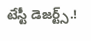టేస్టీ డెజర్ట్స్.!